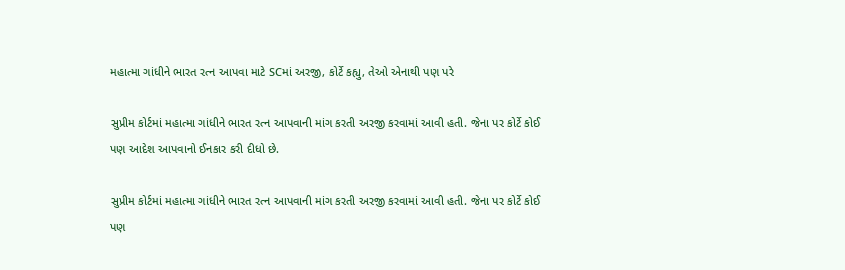મહાત્મા ગાંધીને ભારત રત્ન આપવા માટે SCમાં અરજી, કોર્ટે કહ્યુ, તેઓ એનાથી પણ પરે

સુપ્રીમ કોર્ટમાં મહાત્મા ગાંધીને ભારત રત્ન આપવાની માંગ કરતી અરજી કરવામાં આવી હતી. જેના પર કોર્ટે કોઈ પણ આદેશ આપવાનો ઈનકાર કરી દીધો છે.

સુપ્રીમ કોર્ટમાં મહાત્મા ગાંધીને ભારત રત્ન આપવાની માંગ કરતી અરજી કરવામાં આવી હતી. જેના પર કોર્ટે કોઈ પણ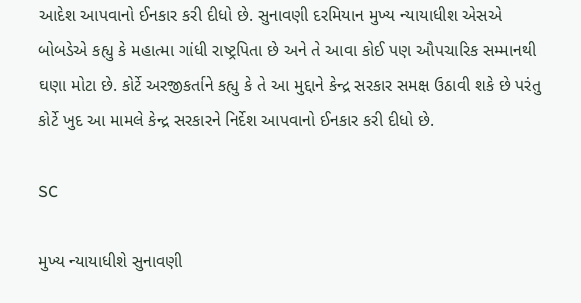આદેશ આપવાનો ઈનકાર કરી દીધો છે. સુનાવણી દરમિયાન મુખ્ય ન્યાયાધીશ એસએ બોબડેએ કહ્યુ કે મહાત્મા ગાંધી રાષ્ટ્રપિતા છે અને તે આવા કોઈ પણ ઔપચારિક સમ્માનથી ઘણા મોટા છે. કોર્ટે અરજીકર્તાને કહ્યુ કે તે આ મુદ્દાને કેન્દ્ર સરકાર સમક્ષ ઉઠાવી શકે છે પરંતુ કોર્ટે ખુદ આ મામલે કેન્દ્ર સરકારને નિર્દેશ આપવાનો ઈનકાર કરી દીધો છે.

SC

મુખ્ય ન્યાયાધીશે સુનાવણી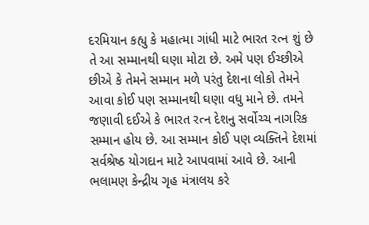દરમિયાન કહ્યુ કે મહાત્મા ગાંધી માટે ભારત રત્ન શું છે તે આ સમ્માનથી ઘણા મોટા છે. અમે પણ ઈચ્છીએ છીએ કે તેમને સમ્માન મળે પરંતુ દેશના લોકો તેમને આવા કોઈ પણ સમ્માનથી ઘણા વધુ માને છે. તમને જણાવી દઈએ કે ભારત રત્ન દેશનુ સર્વોચ્ચ નાગરિક સમ્માન હોય છે. આ સમ્માન કોઈ પણ વ્યક્તિને દેશમાં સર્વશ્રેષ્ઠ યોગદાન માટે આપવામાં આવે છે. આની ભલામણ કેન્દ્રીય ગૃહ મંત્રાલય કરે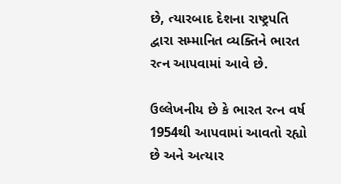છે, ત્યારબાદ દેશના રાષ્ટ્રપતિ દ્વારા સમ્માનિત વ્યક્તિને ભારત રત્ન આપવામાં આવે છે.

ઉલ્લેખનીય છે કે ભારત રત્ન વર્ષ 1954થી આપવામાં આવતો રહ્યો છે અને અત્યાર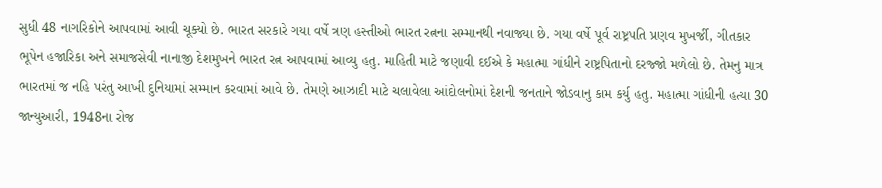સુધી 48 નાગરિકોને આપવામાં આવી ચૂક્યો છે. ભારત સરકારે ગયા વર્ષે ત્રણ હસ્તીઓ ભારત રત્નના સમ્માનથી નવાજ્યા છે. ગયા વર્ષે પૂર્વ રાષ્ટ્રપતિ પ્રણવ મુખર્જી, ગીતકાર ભૂપેન હજારિકા અને સમાજસેવી નાનાજી દેશમુખને ભારત રત્ન આપવામાં આવ્યુ હતુ. માહિતી માટે જણાવી દઈએ કે મહાત્મા ગાંધીને રાષ્ટ્રપિતાનો દરજ્જો મળેલો છે. તેમનુ માત્ર ભારતમાં જ નહિ પરંતુ આખી દુનિયામાં સમ્માન કરવામાં આવે છે. તેમણે આઝાદી માટે ચલાવેલા આંદોલનોમાં દેશની જનતાને જોડવાનુ કામ કર્યુ હતુ. મહાત્મા ગાંધીની હત્યા 30 જાન્યુઆરી, 1948ના રોજ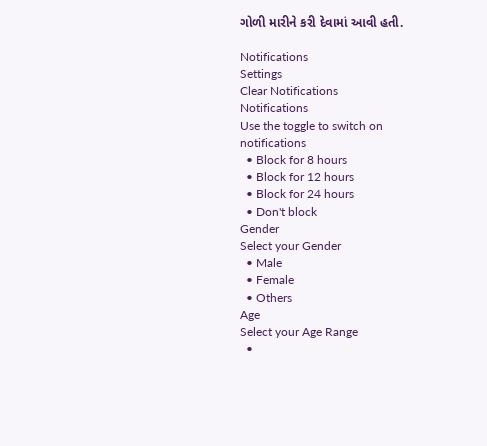ગોળી મારીને કરી દેવામાં આવી હતી.

Notifications
Settings
Clear Notifications
Notifications
Use the toggle to switch on notifications
  • Block for 8 hours
  • Block for 12 hours
  • Block for 24 hours
  • Don't block
Gender
Select your Gender
  • Male
  • Female
  • Others
Age
Select your Age Range
  •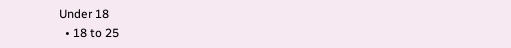Under 18
  • 18 to 25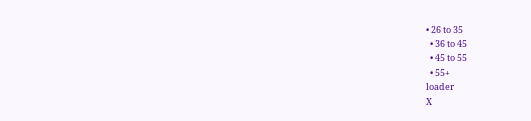• 26 to 35
  • 36 to 45
  • 45 to 55
  • 55+
loader
X